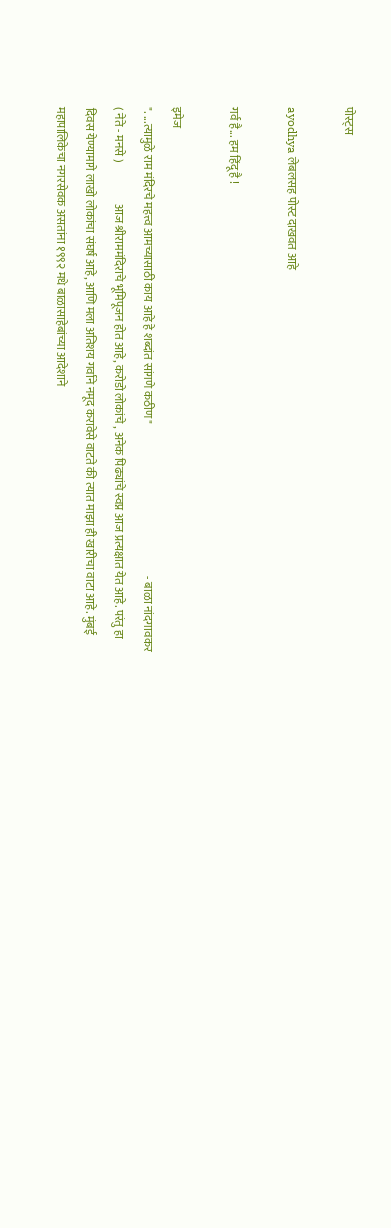पोस्ट्स

ayodhya लेबलसह पोस्ट दाखवत आहे

गर्व है... हम हिंदू है !

इमेज
". ...त्यामुळे राम मंदिरचे महत्त्व आमच्यासाठी काय आहे हे शब्दांत सांगणे कठीण"                                                                   - बाळा नांदगावकर                                             ( नेते - मनसे )                  आज श्रीराममंदिराचे भूमिपूजन होत आहे, करोडो लोकांचे , अनेक पिढ्यांचे स्वप्न आज प्रत्यक्षात येत आहे. परंतु हा दिवस येण्यामागे लाखो लोकांचा संघर्ष आहे, आणि मला अतिशय गर्वाने नमूद करावेसे वाटते की त्यात माझा ही खारीचा वाटा आहे. मुंबई महापालिकेचा नगरसेवक असतांना १९९२ मधे बाळासाहेबांच्या आदेशाने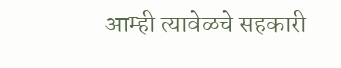आम्ही त्यावेळचे सहकारी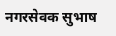नगरसेवक सुभाष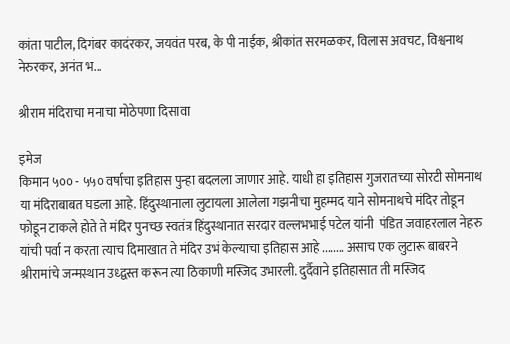कांता पाटील, दिगंबर कादंरकर, जयवंत परब, के पी नाईक, श्रीकांत सरमळकर, विलास अवचट, विश्वनाथ नेरुरकर, अनंत भ...

श्रीराम मंदिराचा मनाचा मोठेपणा दिसावा

इमेज
किमान ५०० - ५५० वर्षाचा इतिहास पुन्हा बदलला जाणार आहे. याधी हा इतिहास गुजरातच्या सोरटी सोमनाथ या मंदिराबाबत घडला आहे. हिंदुस्थानाला लुटायला आलेला गझनीचा मुहम्मद याने सोमनाथचे मंदिर तोडून फोडून टाकले होते ते मंदिर पुनच्छ स्वतंत्र हिंदुस्थानात सरदार वल्लभभाई पटेल यांनी  पंडित जवाहरलाल नेहरु यांची पर्वा न करता त्याच दिमाखात ते मंदिर उभं केल्याचा इतिहास आहे ........ असाच एक लुटारू बाबरने श्रीरामांचे जन्मस्थान उध्द्वस्त करून त्या ठिकाणी मस्जिद उभारली. दुर्दैवाने इतिहासात ती मस्जिद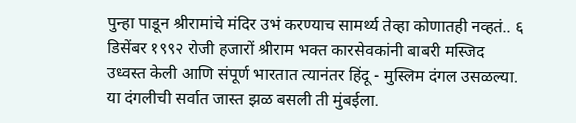पुन्हा पाडून श्रीरामांचे मंदिर उभं करण्याच सामर्थ्य तेव्हा कोणातही नव्हतं.. ६ डिसेंबर १९९२ रोजी हजारों श्रीराम भक्त कारसेवकांनी बाबरी मस्जिद उध्वस्त केली आणि संपूर्ण भारतात त्यानंतर हिंदू - मुस्लिम दंगल उसळल्या. या दंगलीची सर्वात जास्त झळ बसली ती मुंबईला.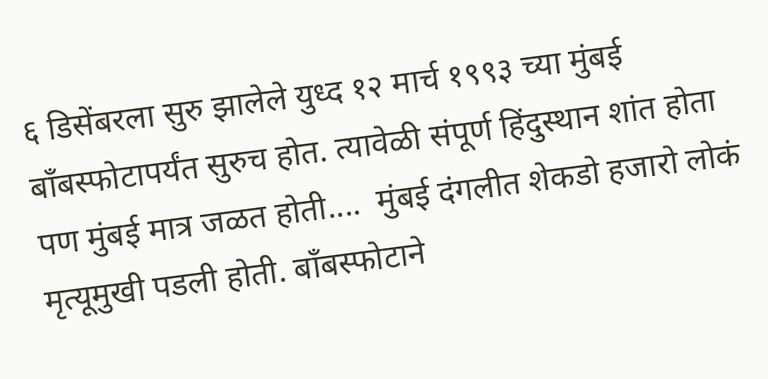६ डिसेंबरला सुरु झालेले युध्द १२ मार्च १९९३ च्या मुंबई बॉंबस्फोटापर्यंत सुरुच होत. त्यावेळी संपूर्ण हिंदुस्थान शांत होता पण मुंबई मात्र जळत होती....  मुंबई दंगलीत शेकडो हजारो लोकं मृत्यूमुखी पडली होती. बॉंबस्फोटाने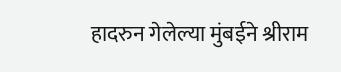हादरुन गेलेल्या मुंबईने श्रीराम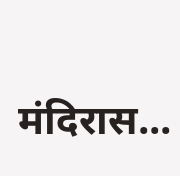मंदिरास...